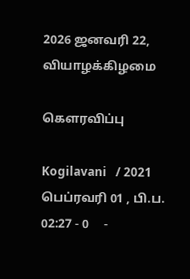2026 ஜனவரி 22, வியாழக்கிழமை

கௌரவிப்பு

Kogilavani   / 2021 பெப்ரவரி 01 , பி.ப. 02:27 - 0     -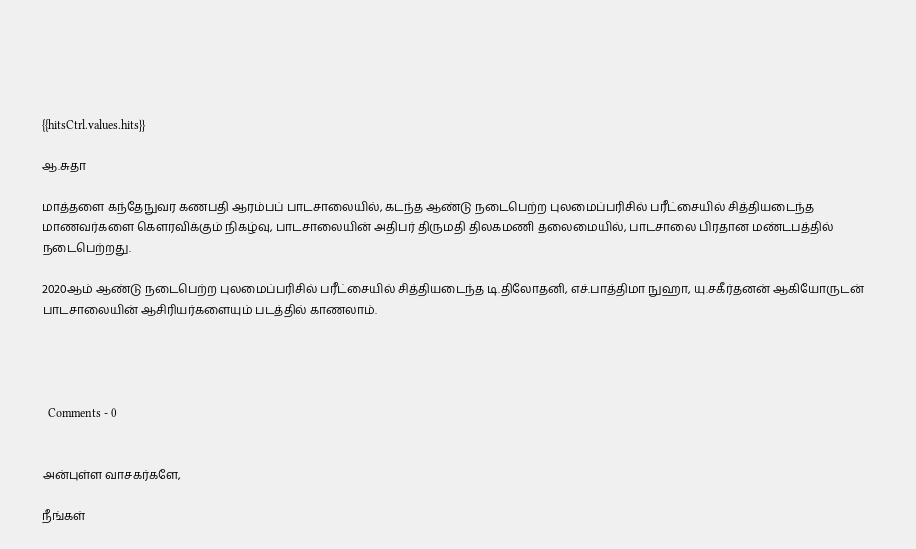{{hitsCtrl.values.hits}}

ஆ.சுதா

மாத்தளை கந்தேநுவர கணபதி ஆரம்பப் பாடசாலையில், கடந்த ஆண்டு நடைபெற்ற புலமைப்பரிசில் பரீட்சையில் சித்தியடைந்த மாணவர்களை கௌரவிக்கும் நிகழ்வு, பாடசாலையின் அதிபர் திருமதி திலகமணி தலைமையில், பாடசாலை பிரதான மண்டபத்தில் நடைபெற்றது.

2020ஆம் ஆண்டு நடைபெற்ற புலமைப்பரிசில் பரீட்சையில் சித்தியடைந்த டி.திலோதனி, எச்.பாத்திமா நுஹா, யு.சகீர்தனன் ஆகியோருடன் பாடசாலையின் ஆசிரியர்களையும் படத்தில் காணலாம்.




  Comments - 0


அன்புள்ள வாசகர்களே,

நீங்கள்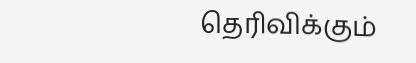தெரிவிக்கும்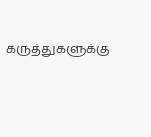கருத்துகளுக்கு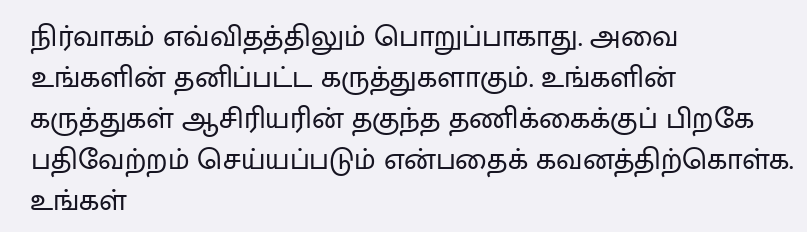நிர்வாகம் எவ்விதத்திலும் பொறுப்பாகாது. அவை உங்களின் தனிப்பட்ட கருத்துகளாகும். உங்களின் கருத்துகள் ஆசிரியரின் தகுந்த தணிக்கைக்குப் பிறகே பதிவேற்றம் செய்யப்படும் என்பதைக் கவனத்திற்கொள்க. உங்கள்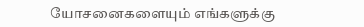யோசனைகளையும் எங்களுக்கு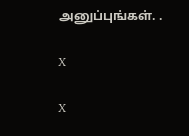அனுப்புங்கள். .

X

X